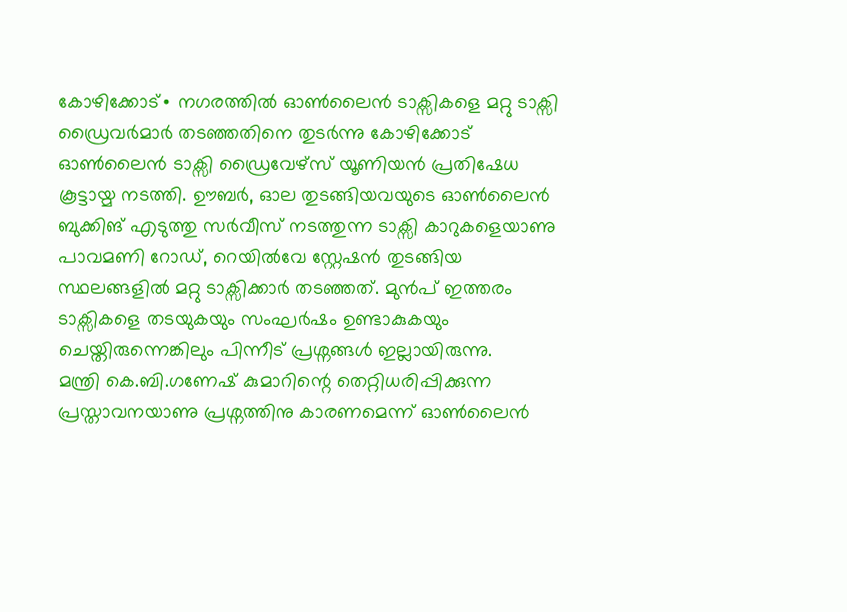കോഴിക്കോട്∙ നഗരത്തിൽ ഓൺലൈൻ ടാക്സികളെ മറ്റു ടാക്സി ഡ്രൈവർമാർ തടഞ്ഞതിനെ തുടർന്നു കോഴിക്കോട് ഓൺലൈൻ ടാക്സി ഡ്രൈവേഴ്സ് യൂണിയൻ പ്രതിഷേധ കൂട്ടായ്മ നടത്തി. ഊബർ, ഓല തുടങ്ങിയവയുടെ ഓൺലൈൻ ബുക്കിങ് എടുത്തു സർവീസ് നടത്തുന്ന ടാക്സി കാറുകളെയാണു പാവമണി റോഡ്, റെയിൽവേ സ്റ്റേഷൻ തുടങ്ങിയ സ്ഥലങ്ങളിൽ മറ്റു ടാക്സിക്കാർ തടഞ്ഞത്. മുൻപ് ഇത്തരം ടാക്സികളെ തടയുകയും സംഘർഷം ഉണ്ടാകുകയും ചെയ്തിരുന്നെങ്കിലും പിന്നീട് പ്രശ്നങ്ങൾ ഇല്ലായിരുന്നു.
മന്ത്രി കെ.ബി.ഗണേഷ് കുമാറിന്റെ തെറ്റിധരിപ്പിക്കുന്ന പ്രസ്താവനയാണു പ്രശ്നത്തിനു കാരണമെന്ന് ഓൺലൈൻ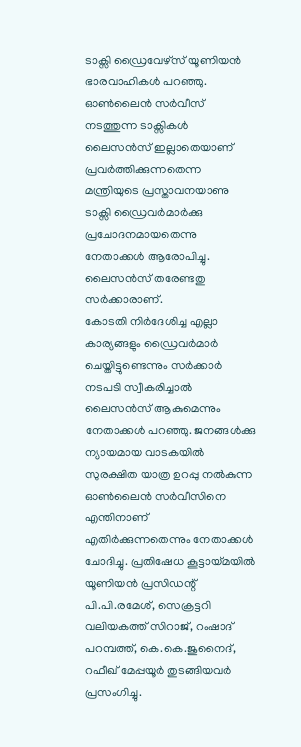ടാക്സി ഡ്രൈവേഴ്സ് യൂണിയൻ ഭാരവാഹികൾ പറഞ്ഞു. ഓൺലൈൻ സർവീസ് നടത്തുന്ന ടാക്സികൾ ലൈസൻസ് ഇല്ലാതെയാണ് പ്രവർത്തിക്കുന്നതെന്ന മന്ത്രിയുടെ പ്രസ്താവനയാണു ടാക്സി ഡ്രൈവർമാർക്കു പ്രചോദനമായതെന്നു നേതാക്കൾ ആരോപിച്ചു. ലൈസൻസ് തരേണ്ടതു സർക്കാരാണ്.
കോടതി നിർദേശിച്ച എല്ലാ കാര്യങ്ങളും ഡ്രൈവർമാർ ചെയ്തിട്ടുണ്ടെന്നും സർക്കാർ നടപടി സ്വീകരിച്ചാൽ ലൈസൻസ് ആകുമെന്നും നേതാക്കൾ പറഞ്ഞു. ജനങ്ങൾക്കു ന്യായമായ വാടകയിൽ സുരക്ഷിത യാത്ര ഉറപ്പു നൽകുന്ന ഓൺലൈൻ സർവീസിനെ എന്തിനാണ് എതിർക്കുന്നതെന്നും നേതാക്കൾ ചോദിച്ചു. പ്രതിഷേധ കൂട്ടായ്മയിൽ യൂണിയൻ പ്രസിഡന്റ് പി.പി.രമേശ്, സെക്രട്ടറി വലിയകത്ത് സിറാജ്, റംഷാദ് പറമ്പത്ത്, കെ.കെ.ജുനൈദ്, റഫീഖ് മേപ്പയൂർ തുടങ്ങിയവർ പ്രസംഗിച്ചു.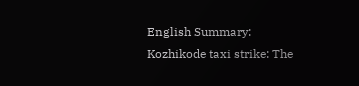English Summary:
Kozhikode taxi strike: The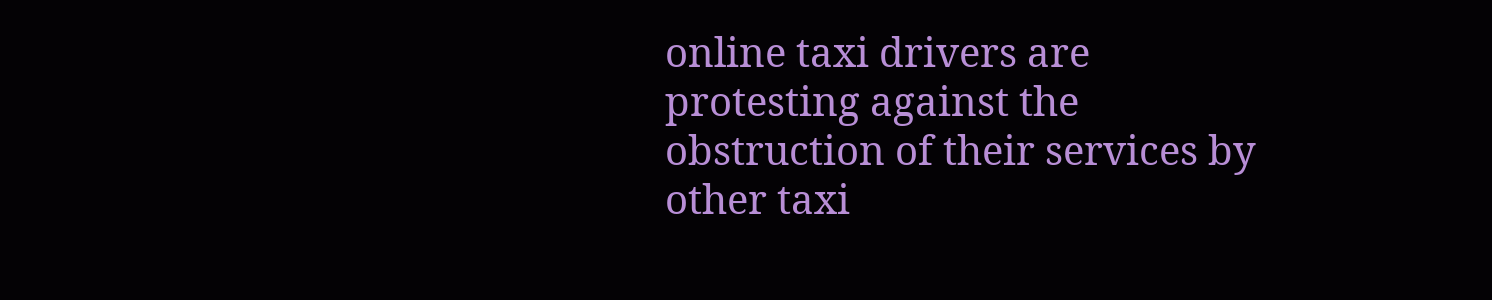online taxi drivers are protesting against the obstruction of their services by other taxi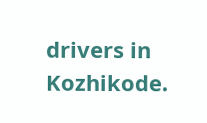drivers in Kozhikode.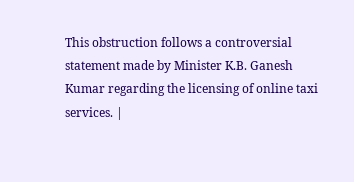This obstruction follows a controversial statement made by Minister K.B. Ganesh Kumar regarding the licensing of online taxi services. |